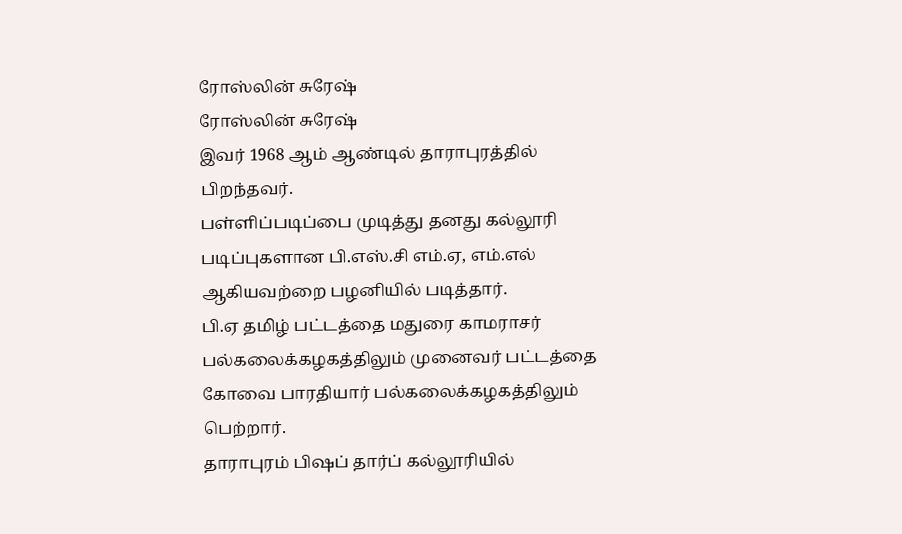ரோஸ்லின் சுரேஷ்
ரோஸ்லின் சுரேஷ்
இவர் 1968 ஆம் ஆண்டில் தாராபுரத்தில் பிறந்தவர்.
பள்ளிப்படிப்பை முடித்து தனது கல்லூரி படிப்புகளான பி.எஸ்.சி எம்.ஏ, எம்.எல் ஆகியவற்றை பழனியில் படித்தார்.
பி.ஏ தமிழ் பட்டத்தை மதுரை காமராசர் பல்கலைக்கழகத்திலும் முனைவர் பட்டத்தை கோவை பாரதியார் பல்கலைக்கழகத்திலும் பெற்றார்.
தாராபுரம் பிஷப் தார்ப் கல்லூரியில்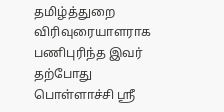தமிழ்த்துறை விரிவுரையாளராக பணிபுரிந்த இவர் தற்போது பொள்ளாச்சி ஸ்ரீ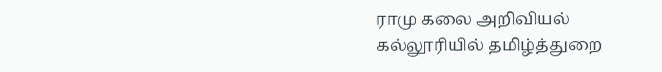ராமு கலை அறிவியல் கல்லூரியில் தமிழ்த்துறை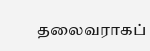தலைவராகப்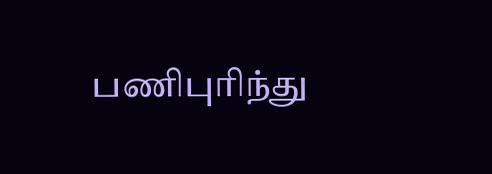பணிபுரிந்து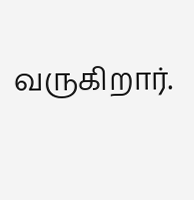வருகிறார்.